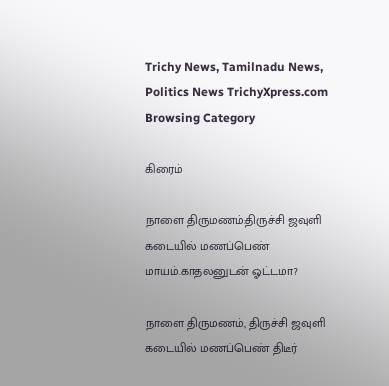Trichy News, Tamilnadu News, Politics News TrichyXpress.com
Browsing Category

கிரைம்

நாளை திருமணம்:திருச்சி ஜவுளி கடையில் மணப்பெண் மாயம்.காதலனுடன் ஓட்டமா?

நாளை திருமணம், திருச்சி ஜவுளி கடையில் மணப்பெண் திடீர்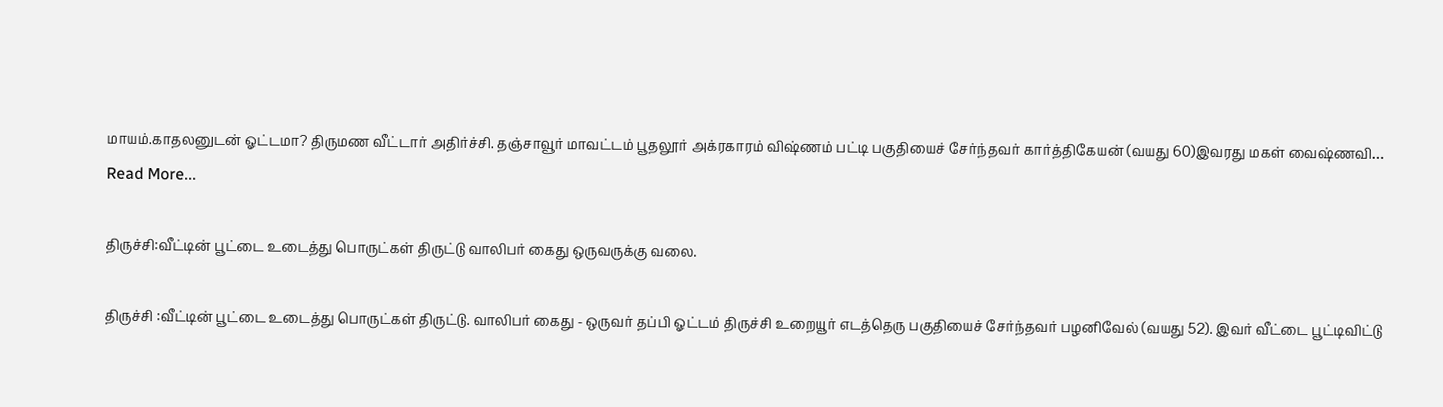மாயம்.காதலனுடன் ஓட்டமா? திருமண வீட்டார் அதிர்ச்சி. தஞ்சாவூர் மாவட்டம் பூதலூர் அக்ரகாரம் விஷ்ணம் பட்டி பகுதியைச் சேர்ந்தவர் கார்த்திகேயன் (வயது 60)இவரது மகள் வைஷ்ணவி…
Read More...

திருச்சி:வீட்டின் பூட்டை உடைத்து பொருட்கள் திருட்டு வாலிபர் கைது ஒருவருக்கு வலை.

திருச்சி :வீட்டின் பூட்டை உடைத்து பொருட்கள் திருட்டு. வாலிபர் கைது - ஒருவர் தப்பி ஓட்டம் திருச்சி உறையூர் எடத்தெரு பகுதியைச் சேர்ந்தவர் பழனிவேல் (வயது 52). இவர் வீட்டை பூட்டிவிட்டு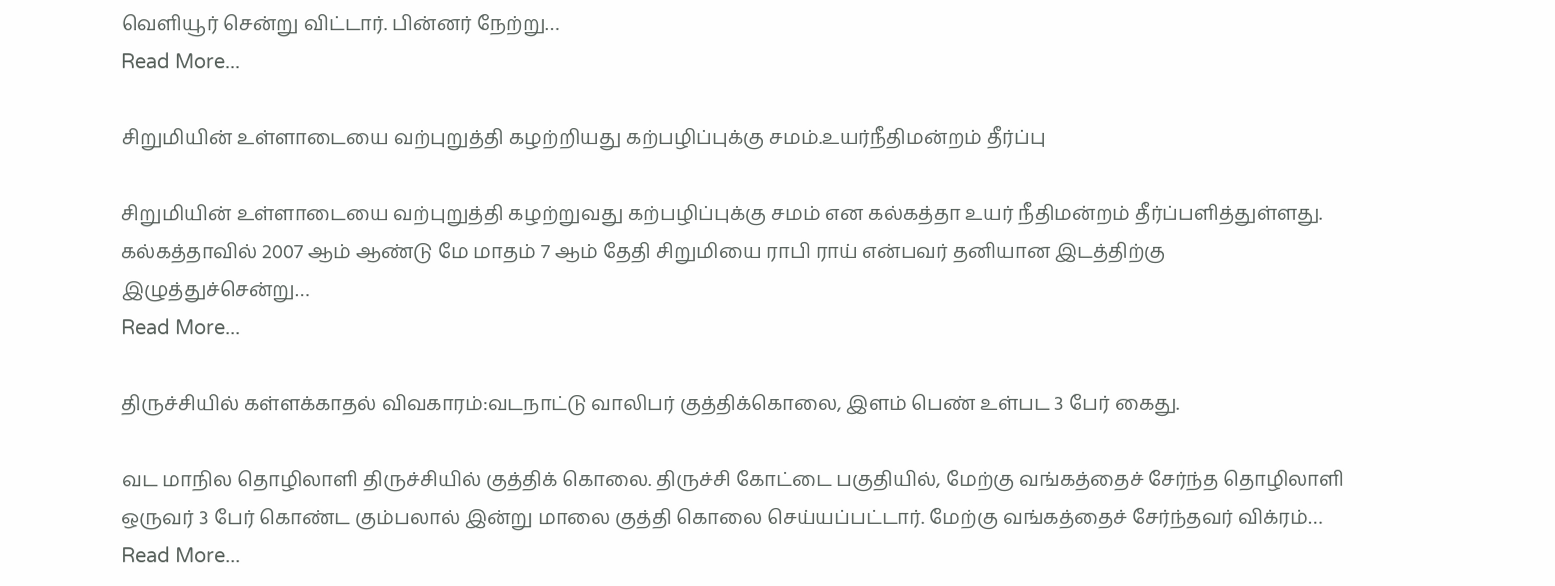வெளியூர் சென்று விட்டார். பின்னர் நேற்று…
Read More...

சிறுமியின் உள்ளாடையை வற்புறுத்தி கழற்றியது கற்பழிப்புக்கு சமம்.உயர்நீதிமன்றம் தீர்ப்பு

சிறுமியின் உள்ளாடையை வற்புறுத்தி கழற்றுவது கற்பழிப்புக்கு சமம் என கல்கத்தா உயர் நீதிமன்றம் தீர்ப்பளித்துள்ளது. கல்கத்தாவில் 2007 ஆம் ஆண்டு மே மாதம் 7 ஆம் தேதி சிறுமியை ராபி ராய் என்பவர் தனியான இடத்திற்கு இழுத்துச்சென்று…
Read More...

திருச்சியில் கள்ளக்காதல் விவகாரம்:வடநாட்டு வாலிபர் குத்திக்கொலை, இளம் பெண் உள்பட 3 பேர் கைது.

வட மாநில தொழிலாளி திருச்சியில் குத்திக் கொலை. திருச்சி கோட்டை பகுதியில், மேற்கு வங்கத்தைச் சேர்ந்த தொழிலாளி ஒருவர் 3 பேர் கொண்ட கும்பலால் இன்று மாலை குத்தி கொலை செய்யப்பட்டார். மேற்கு வங்கத்தைச் சேர்ந்தவர் விக்ரம்…
Read More...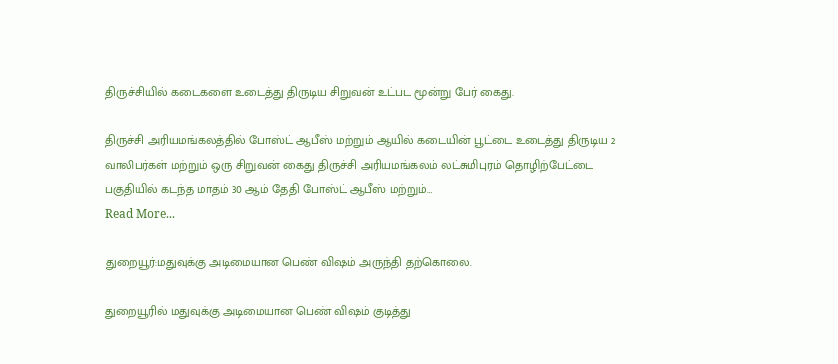திருச்சியில் கடைகளை உடைத்து திருடிய சிறுவன் உட்பட மூன்று பேர் கைது.

திருச்சி அரியமங்கலத்தில் போஸ்ட் ஆபீஸ் மற்றும் ஆயில் கடையின் பூட்டை உடைத்து திருடிய 2 வாலிபர்கள் மற்றும் ஒரு சிறுவன் கைது திருச்சி அரியமங்கலம் லட்சுமிபுரம் தொழிற்பேட்டை பகுதியில் கடந்த மாதம் 30 ஆம் தேதி போஸ்ட் ஆபீஸ் மற்றும்…
Read More...

துறையூர்:மதுவுக்கு அடிமையான பெண் விஷம் அருந்தி தற்கொலை.

துறையூரில் மதுவுக்கு அடிமையான பெண் விஷம் குடித்து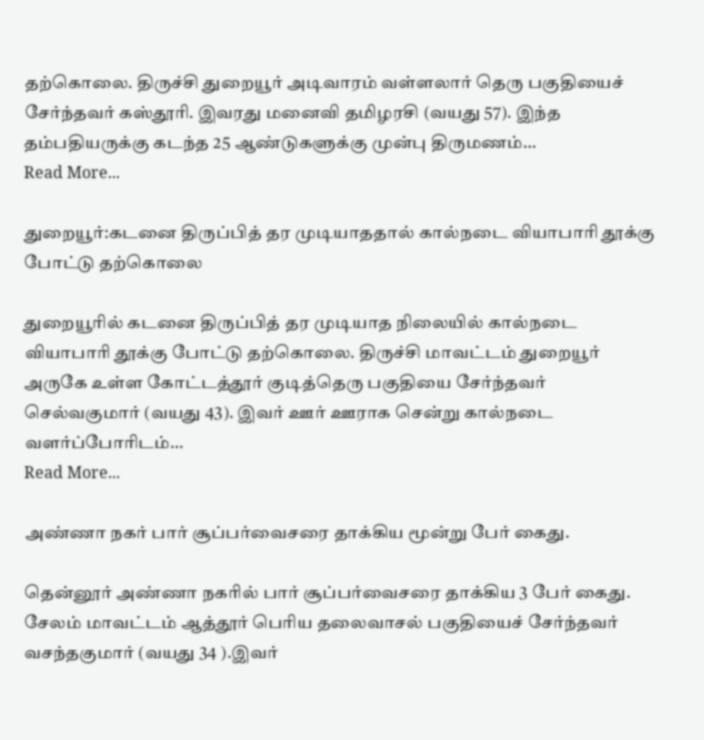தற்கொலை. திருச்சி துறையூர் அடிவாரம் வள்ளலார் தெரு பகுதியைச் சேர்ந்தவர் கஸ்தூரி. இவரது மனைவி தமிழரசி (வயது 57). இந்த தம்பதியருக்கு கடந்த 25 ஆண்டுகளுக்கு முன்பு திருமணம்…
Read More...

துறையூர்:கடனை திருப்பித் தர முடியாததால் கால்நடை வியாபாரி தூக்கு போட்டு தற்கொலை

துறையூரில் கடனை திருப்பித் தர முடியாத நிலையில் கால்நடை வியாபாரி தூக்கு போட்டு தற்கொலை. திருச்சி மாவட்டம் துறையூர் அருகே உள்ள கோட்டத்தூர் குடித்தெரு பகுதியை சேர்ந்தவர் செல்வகுமார் (வயது 43). இவர் ஊர் ஊராக சென்று கால்நடை வளர்ப்போரிடம்…
Read More...

அண்ணா நகர் பார் சூப்பர்வைசரை தாக்கிய மூன்று பேர் கைது.

தென்னூர் அண்ணா நகரில் பார் சூப்பர்வைசரை தாக்கிய 3 பேர் கைது. சேலம் மாவட்டம் ஆத்தூர் பெரிய தலைவாசல் பகுதியைச் சேர்ந்தவர் வசந்தகுமார் (வயது 34 ).இவர்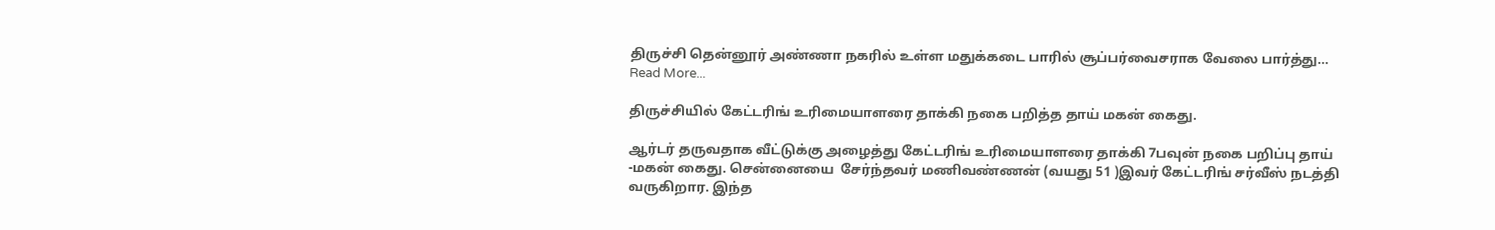திருச்சி தென்னூர் அண்ணா நகரில் உள்ள மதுக்கடை பாரில் சூப்பர்வைசராக வேலை பார்த்து…
Read More...

திருச்சியில் கேட்டரிங் உரிமையாளரை தாக்கி நகை பறித்த தாய் மகன் கைது.

ஆர்டர் தருவதாக வீட்டுக்கு அழைத்து கேட்டரிங் உரிமையாளரை தாக்கி 7பவுன் நகை பறிப்பு தாய் -மகன் கைது. சென்னையை  சேர்ந்தவர் மணிவண்ணன் (வயது 51 )இவர் கேட்டரிங் சர்வீஸ் நடத்தி வருகிறார. இந்த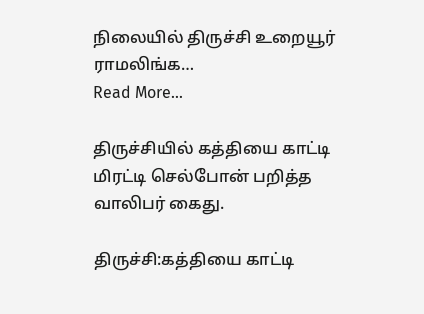நிலையில் திருச்சி உறையூர் ராமலிங்க…
Read More...

திருச்சியில் கத்தியை காட்டி மிரட்டி செல்போன் பறித்த வாலிபர் கைது.

திருச்சி:கத்தியை காட்டி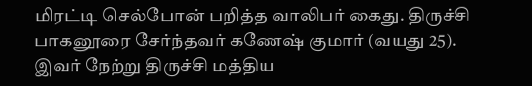மிரட்டி செல்போன் பறித்த வாலிபர் கைது. திருச்சி பாகனூரை சேர்ந்தவர் கணேஷ் குமார் (வயது 25). இவர் நேற்று திருச்சி மத்திய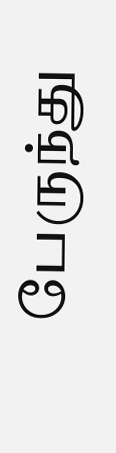பேருந்து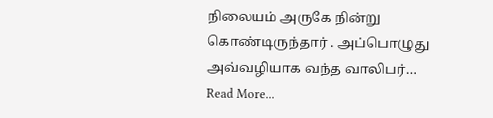நிலையம் அருகே நின்று கொண்டிருந்தார் . அப்பொழுது அவ்வழியாக வந்த வாலிபர்…
Read More...